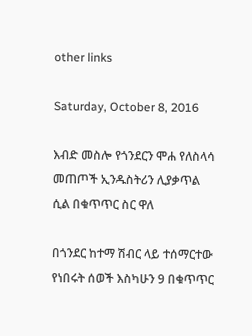other links

Saturday, October 8, 2016

እብድ መስሎ የጎንደርን ሞሐ የለስላሳ መጠጦች ኢንዱስትሪን ሊያቃጥል ሲል በቁጥጥር ስር ዋለ

በጎንደር ከተማ ሽብር ላይ ተሰማርተው የነበሩት ሰወች እስካሁን 9 በቁጥጥር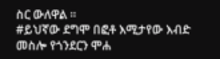ስር ውለዋል ።
#ይህኛው ደግሞ በፎቶ እሚታየው እብድ መስሎ የጎንደርን ሞሐ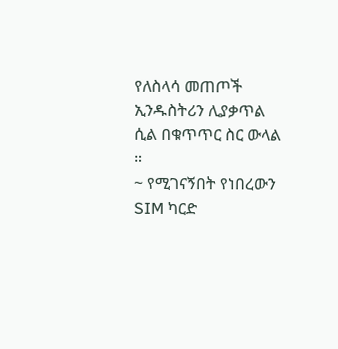የለስላሳ መጠጦች ኢንዱስትሪን ሊያቃጥል ሲል በቁጥጥር ስር ውላል ።
~ የሚገናኝበት የነበረውን SIM ካርድ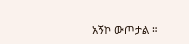አኝኮ ውጦታል ።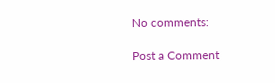No comments:

Post a Comment